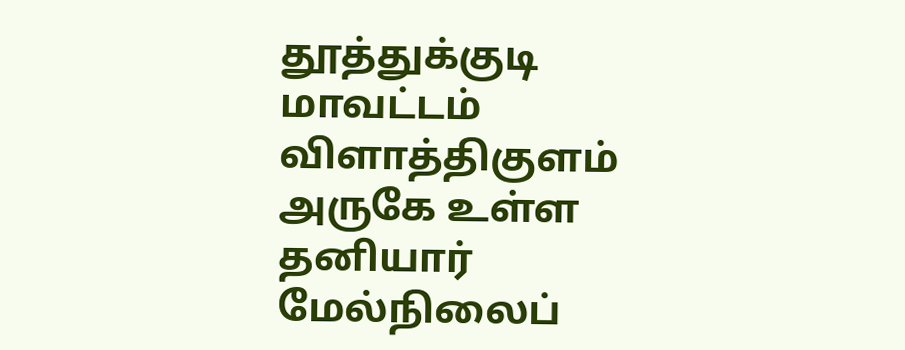தூத்துக்குடி மாவட்டம் விளாத்திகுளம் அருகே உள்ள தனியார் மேல்நிலைப்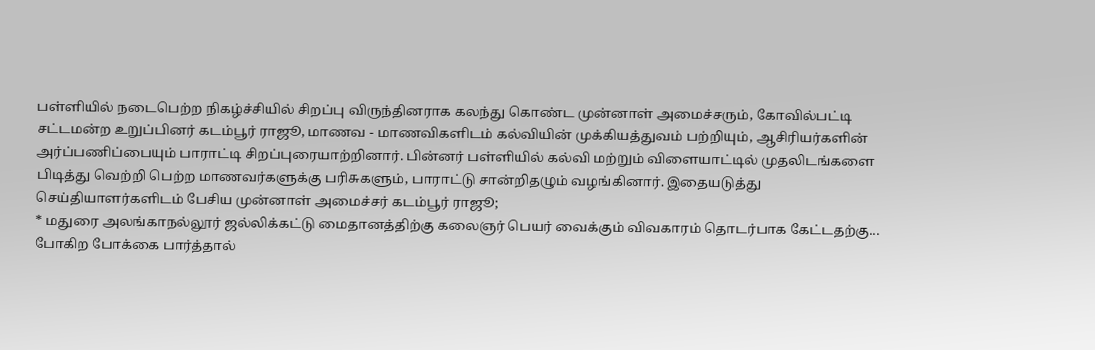பள்ளியில் நடைபெற்ற நிகழ்ச்சியில் சிறப்பு விருந்தினராக கலந்து கொண்ட முன்னாள் அமைச்சரும், கோவில்பட்டி சட்டமன்ற உறுப்பினர் கடம்பூர் ராஜூ, மாணவ - மாணவிகளிடம் கல்வியின் முக்கியத்துவம் பற்றியும், ஆசிரியர்களின் அர்ப்பணிப்பையும் பாராட்டி சிறப்புரையாற்றினார். பின்னர் பள்ளியில் கல்வி மற்றும் விளையாட்டில் முதலிடங்களை பிடித்து வெற்றி பெற்ற மாணவர்களுக்கு பரிசுகளும், பாராட்டு சான்றிதழும் வழங்கினார். இதையடுத்து செய்தியாளர்களிடம் பேசிய முன்னாள் அமைச்சர் கடம்பூர் ராஜூ;
* மதுரை அலங்காநல்லூர் ஜல்லிக்கட்டு மைதானத்திற்கு கலைஞர் பெயர் வைக்கும் விவகாரம் தொடர்பாக கேட்டதற்கு...
போகிற போக்கை பார்த்தால்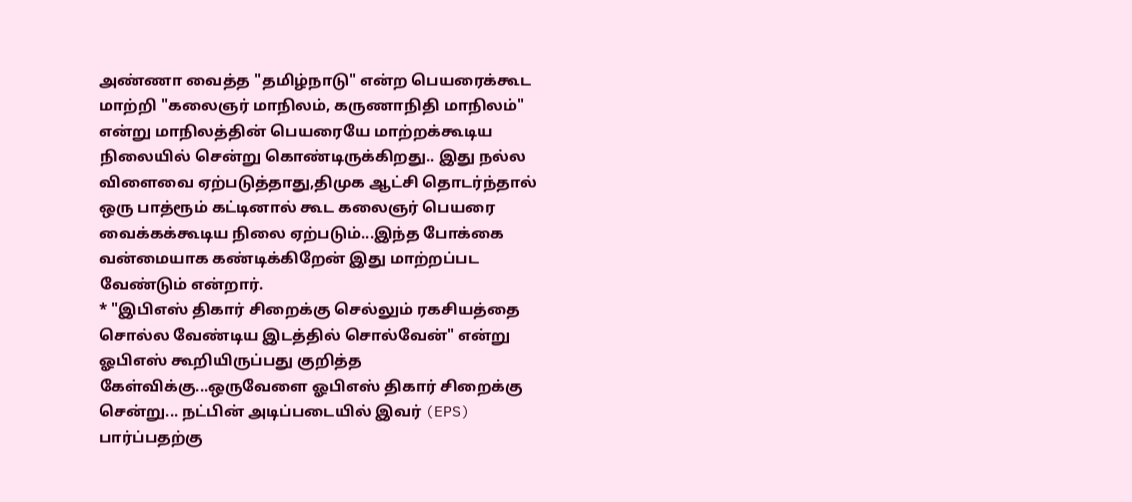அண்ணா வைத்த "தமிழ்நாடு" என்ற பெயரைக்கூட மாற்றி "கலைஞர் மாநிலம், கருணாநிதி மாநிலம்" என்று மாநிலத்தின் பெயரையே மாற்றக்கூடிய நிலையில் சென்று கொண்டிருக்கிறது.. இது நல்ல விளைவை ஏற்படுத்தாது,திமுக ஆட்சி தொடர்ந்தால் ஒரு பாத்ரூம் கட்டினால் கூட கலைஞர் பெயரை வைக்கக்கூடிய நிலை ஏற்படும்...இந்த போக்கை வன்மையாக கண்டிக்கிறேன் இது மாற்றப்பட வேண்டும் என்றார்.
* "இபிஎஸ் திகார் சிறைக்கு செல்லும் ரகசியத்தை சொல்ல வேண்டிய இடத்தில் சொல்வேன்" என்று ஓபிஎஸ் கூறியிருப்பது குறித்த கேள்விக்கு...ஒருவேளை ஓபிஎஸ் திகார் சிறைக்கு சென்று... நட்பின் அடிப்படையில் இவர் (EPS) பார்ப்பதற்கு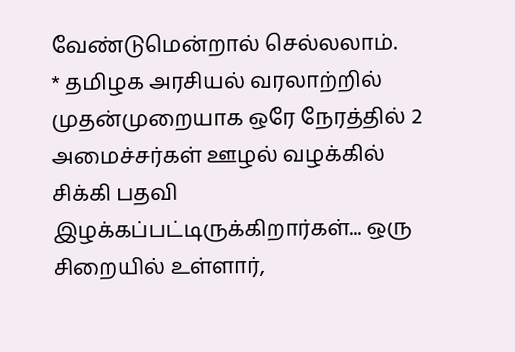வேண்டுமென்றால் செல்லலாம்.
* தமிழக அரசியல் வரலாற்றில் முதன்முறையாக ஒரே நேரத்தில் 2 அமைச்சர்கள் ஊழல் வழக்கில் சிக்கி பதவி இழக்கப்பட்டிருக்கிறார்கள்... ஒரு சிறையில் உள்ளார்,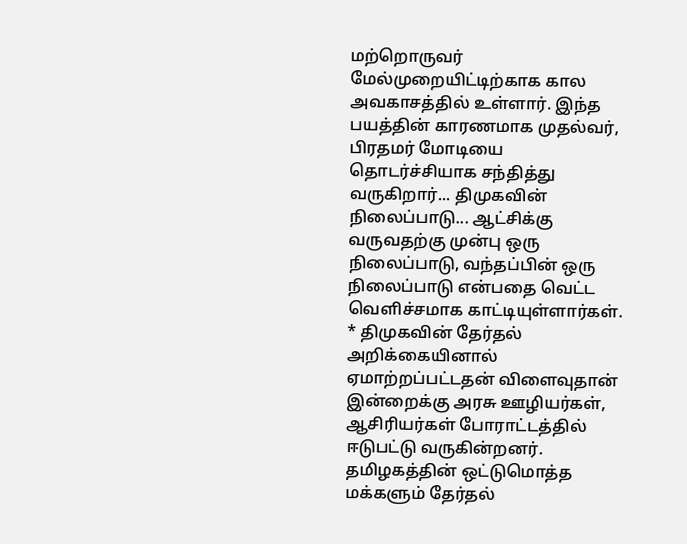மற்றொருவர் மேல்முறையிட்டிற்காக கால அவகாசத்தில் உள்ளார். இந்த பயத்தின் காரணமாக முதல்வர், பிரதமர் மோடியை
தொடர்ச்சியாக சந்தித்து வருகிறார்... திமுகவின் நிலைப்பாடு... ஆட்சிக்கு வருவதற்கு முன்பு ஒரு நிலைப்பாடு, வந்தப்பின் ஒரு நிலைப்பாடு என்பதை வெட்ட வெளிச்சமாக காட்டியுள்ளார்கள்.
* திமுகவின் தேர்தல் அறிக்கையினால் ஏமாற்றப்பட்டதன் விளைவுதான் இன்றைக்கு அரசு ஊழியர்கள், ஆசிரியர்கள் போராட்டத்தில் ஈடுபட்டு வருகின்றனர். தமிழகத்தின் ஒட்டுமொத்த மக்களும் தேர்தல்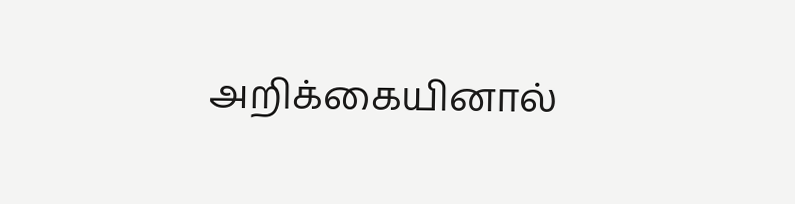அறிக்கையினால்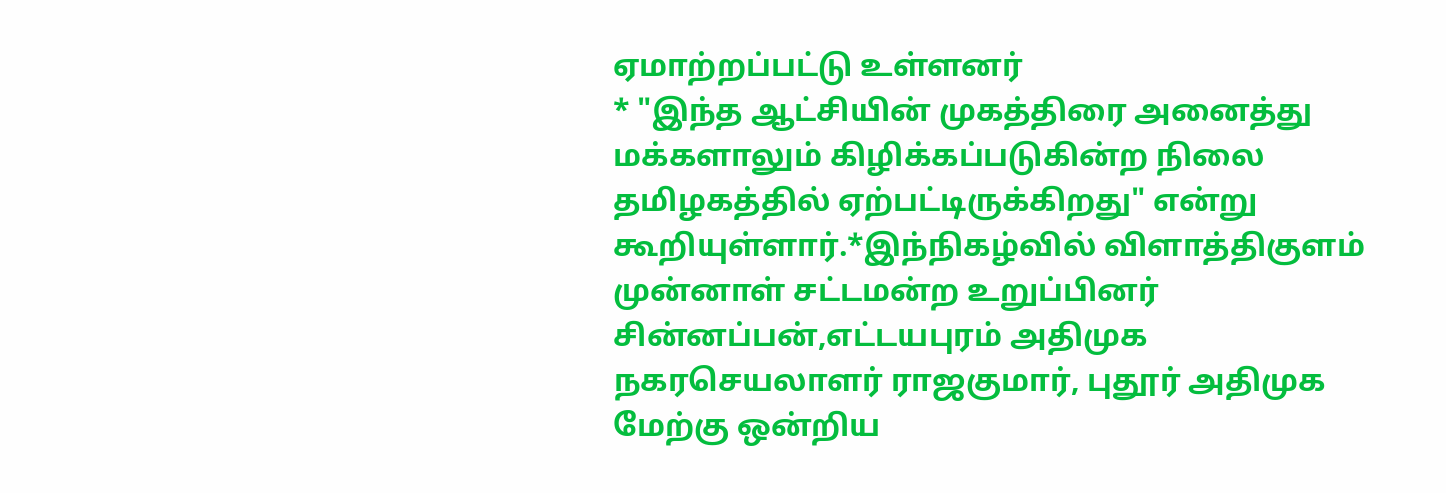ஏமாற்றப்பட்டு உள்ளனர்
* "இந்த ஆட்சியின் முகத்திரை அனைத்து மக்களாலும் கிழிக்கப்படுகின்ற நிலை தமிழகத்தில் ஏற்பட்டிருக்கிறது" என்று கூறியுள்ளார்.*இந்நிகழ்வில் விளாத்திகுளம் முன்னாள் சட்டமன்ற உறுப்பினர் சின்னப்பன்,எட்டயபுரம் அதிமுக நகரசெயலாளர் ராஜகுமார், புதூர் அதிமுக மேற்கு ஒன்றிய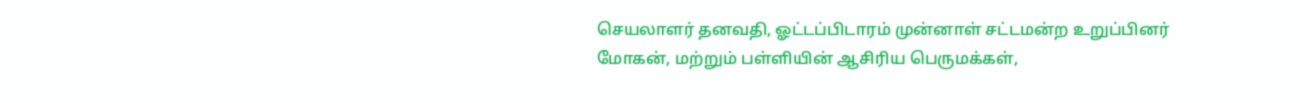செயலாளர் தனவதி, ஓட்டப்பிடாரம் முன்னாள் சட்டமன்ற உறுப்பினர் மோகன், மற்றும் பள்ளியின் ஆசிரிய பெருமக்கள்,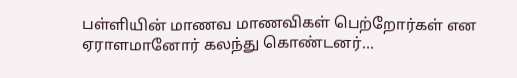பள்ளியின் மாணவ மாணவிகள் பெற்றோர்கள் என ஏராளமானோர் கலந்து கொண்டனர்...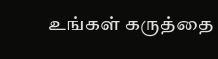உங்கள் கருத்தை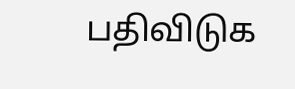பதிவிடுக